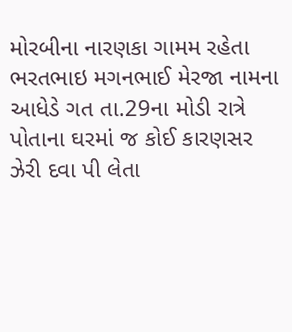મોરબીના નારણકા ગામમ રહેતા ભરતભાઇ મગનભાઈ મેરજા નામના આધેડે ગત તા.29ના મોડી રાત્રે પોતાના ઘરમાં જ કોઈ કારણસર ઝેરી દવા પી લેતા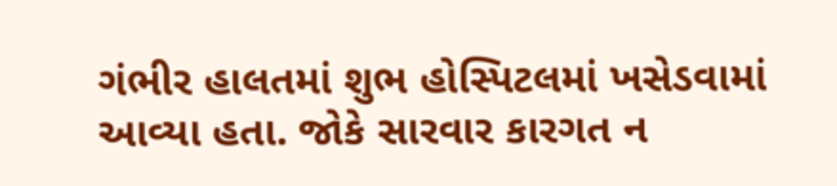ગંભીર હાલતમાં શુભ હોસ્પિટલમાં ખસેડવામાં આવ્યા હતા. જોકે સારવાર કારગત ન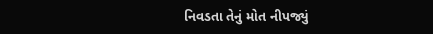નિવડતા તેનું મોત નીપજ્યું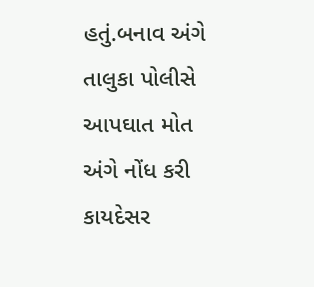હતું.બનાવ અંગે તાલુકા પોલીસે આપઘાત મોત અંગે નોંધ કરી કાયદેસર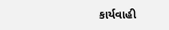કાર્યવાહી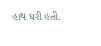હાથ ધરી હતી.